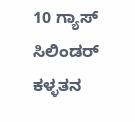10 ಗ್ಯಾಸ್ ಸಿಲಿಂಡರ್ ಕಳ್ಳತನ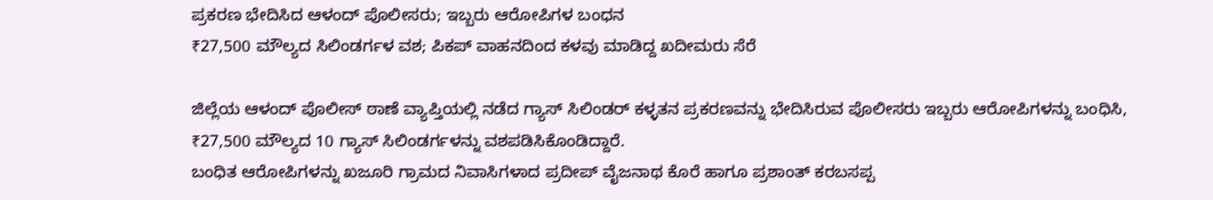ಪ್ರಕರಣ ಭೇದಿಸಿದ ಆಳಂದ್ ಪೊಲೀಸರು; ಇಬ್ಬರು ಆರೋಪಿಗಳ ಬಂಧನ
₹27,500 ಮೌಲ್ಯದ ಸಿಲಿಂಡರ್ಗಳ ವಶ; ಪಿಕಪ್ ವಾಹನದಿಂದ ಕಳವು ಮಾಡಿದ್ದ ಖದೀಮರು ಸೆರೆ

ಜಿಲ್ಲೆಯ ಆಳಂದ್ ಪೊಲೀಸ್ ಠಾಣೆ ವ್ಯಾಪ್ತಿಯಲ್ಲಿ ನಡೆದ ಗ್ಯಾಸ್ ಸಿಲಿಂಡರ್ ಕಳ್ಳತನ ಪ್ರಕರಣವನ್ನು ಭೇದಿಸಿರುವ ಪೊಲೀಸರು ಇಬ್ಬರು ಆರೋಪಿಗಳನ್ನು ಬಂಧಿಸಿ, ₹27,500 ಮೌಲ್ಯದ 10 ಗ್ಯಾಸ್ ಸಿಲಿಂಡರ್ಗಳನ್ನು ವಶಪಡಿಸಿಕೊಂಡಿದ್ದಾರೆ.
ಬಂಧಿತ ಆರೋಪಿಗಳನ್ನು ಖಜೂರಿ ಗ್ರಾಮದ ನಿವಾಸಿಗಳಾದ ಪ್ರದೀಪ್ ವೈಜನಾಥ ಕೊರೆ ಹಾಗೂ ಪ್ರಶಾಂತ್ ಕರಬಸಪ್ಪ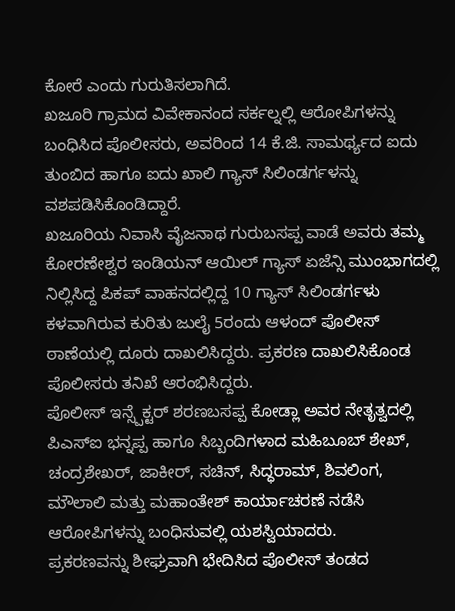ಕೋರೆ ಎಂದು ಗುರುತಿಸಲಾಗಿದೆ.
ಖಜೂರಿ ಗ್ರಾಮದ ವಿವೇಕಾನಂದ ಸರ್ಕಲ್ನಲ್ಲಿ ಆರೋಪಿಗಳನ್ನು ಬಂಧಿಸಿದ ಪೊಲೀಸರು, ಅವರಿಂದ 14 ಕೆ.ಜಿ. ಸಾಮರ್ಥ್ಯದ ಐದು ತುಂಬಿದ ಹಾಗೂ ಐದು ಖಾಲಿ ಗ್ಯಾಸ್ ಸಿಲಿಂಡರ್ಗಳನ್ನು ವಶಪಡಿಸಿಕೊಂಡಿದ್ದಾರೆ.
ಖಜೂರಿಯ ನಿವಾಸಿ ವೈಜನಾಥ ಗುರುಬಸಪ್ಪ ವಾಡೆ ಅವರು ತಮ್ಮ ಕೋರಣೇಶ್ವರ ಇಂಡಿಯನ್ ಆಯಿಲ್ ಗ್ಯಾಸ್ ಏಜೆನ್ಸಿ ಮುಂಭಾಗದಲ್ಲಿ ನಿಲ್ಲಿಸಿದ್ದ ಪಿಕಪ್ ವಾಹನದಲ್ಲಿದ್ದ 10 ಗ್ಯಾಸ್ ಸಿಲಿಂಡರ್ಗಳು ಕಳವಾಗಿರುವ ಕುರಿತು ಜುಲೈ 5ರಂದು ಆಳಂದ್ ಪೊಲೀಸ್ ಠಾಣೆಯಲ್ಲಿ ದೂರು ದಾಖಲಿಸಿದ್ದರು. ಪ್ರಕರಣ ದಾಖಲಿಸಿಕೊಂಡ ಪೊಲೀಸರು ತನಿಖೆ ಆರಂಭಿಸಿದ್ದರು.
ಪೊಲೀಸ್ ಇನ್ಸ್ಪೆಕ್ಟರ್ ಶರಣಬಸಪ್ಪ ಕೋಡ್ಲಾ ಅವರ ನೇತೃತ್ವದಲ್ಲಿ ಪಿಎಸ್ಐ ಭನ್ನಪ್ಪ ಹಾಗೂ ಸಿಬ್ಬಂದಿಗಳಾದ ಮಹಿಬೂಬ್ ಶೇಖ್, ಚಂದ್ರಶೇಖರ್, ಜಾಕೀರ್, ಸಚಿನ್, ಸಿದ್ಧರಾಮ್, ಶಿವಲಿಂಗ, ಮೌಲಾಲಿ ಮತ್ತು ಮಹಾಂತೇಶ್ ಕಾರ್ಯಾಚರಣೆ ನಡೆಸಿ ಆರೋಪಿಗಳನ್ನು ಬಂಧಿಸುವಲ್ಲಿ ಯಶಸ್ವಿಯಾದರು.
ಪ್ರಕರಣವನ್ನು ಶೀಘ್ರವಾಗಿ ಭೇದಿಸಿದ ಪೊಲೀಸ್ ತಂಡದ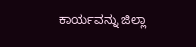ಕಾರ್ಯವನ್ನು ಜಿಲ್ಲಾ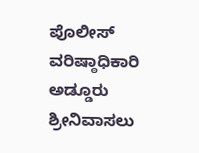ಪೊಲೀಸ್ ವರಿಷ್ಠಾಧಿಕಾರಿ ಅಡ್ಡೂರು ಶ್ರೀನಿವಾಸಲು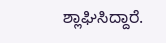ಶ್ಲಾಘಿಸಿದ್ದಾರೆ.